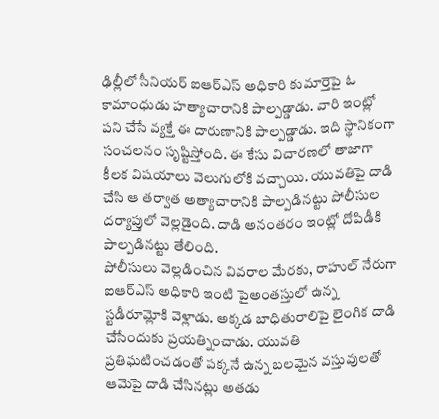ఢిల్లీలో సీనియర్ ఐఆర్ఎస్ అధికారి కుమార్తెపై ఓ కామాంధుడు హత్యాచారానికి పాల్పడ్డాడు. వారి ఇంట్లో పని చేసే వ్యక్తే ఈ దారుణానికి పాల్పడ్డాడు. ఇది స్థానికంగా సంచలనం సృష్టిస్తోంది. ఈ కేసు విచారణలో తాజాగా కీలక విషయాలు వెలుగులోకి వచ్చాయి. యువతిపై దాడి చేసి ఆ తర్వాత అత్యాచారానికి పాల్పడినట్టు పోలీసుల దర్యాప్తులో వెల్లడైంది. దాడి అనంతరం ఇంట్లో దోపిడీకి పాల్పడినట్టు తేలింది.
పోలీసులు వెల్లడించిన వివరాల మేరకు, రాహుల్ నేరుగా ఐఆర్ఎస్ అధికారి ఇంటి పైఅంతస్తులో ఉన్న స్టడీరూమ్లోకి వెళ్లాడు. అక్కడ బాధితురాలిపై లైంగిక దాడి చేసేందుకు ప్రయత్నించాడు. యువతి ప్రతిఘటించడంతో పక్కనే ఉన్న బలమైన వస్తువులతో ఆమెపై దాడి చేసినట్లు అతడు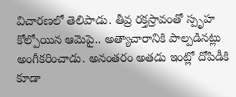విచారణలో తెలిపాడు. తీవ్ర రక్తస్రావంతో స్పృహ కోల్పోయిన ఆమెపై.. అత్యాచారానికి పాల్పడినట్లు అంగీకరించాడు. అనంతరం అతడు ఇంట్లో దోపిడీకి కూడా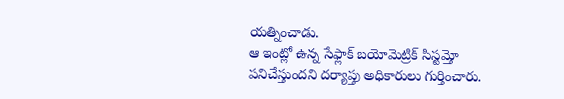యత్నించాడు.
ఆ ఇంట్లో ఉన్న సేఫ్లాక్ బయోమెట్రిక్ సిస్టమ్తో పనిచేస్తుందని దర్యాప్తు అధికారులు గుర్తించారు.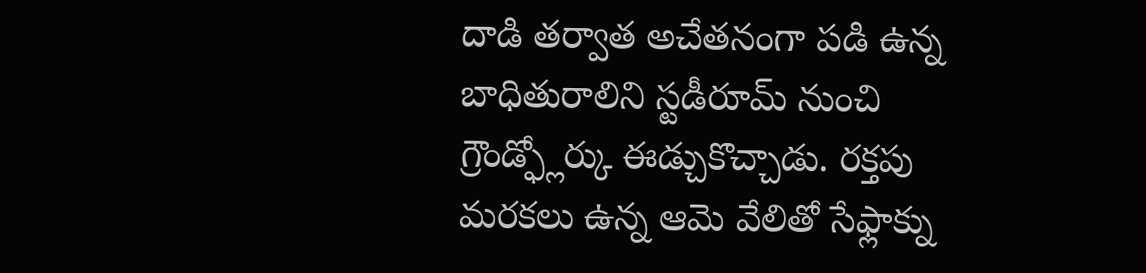దాడి తర్వాత అచేతనంగా పడి ఉన్న బాధితురాలిని స్టడీరూమ్ నుంచి గ్రౌండ్ఫ్లోర్కు ఈడ్చుకొచ్చాడు. రక్తపు మరకలు ఉన్న ఆమె వేలితో సేఫ్లాక్ను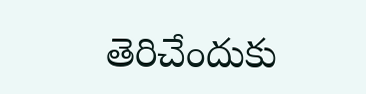తెరిచేందుకు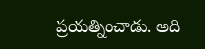ప్రయత్నించాడు. అది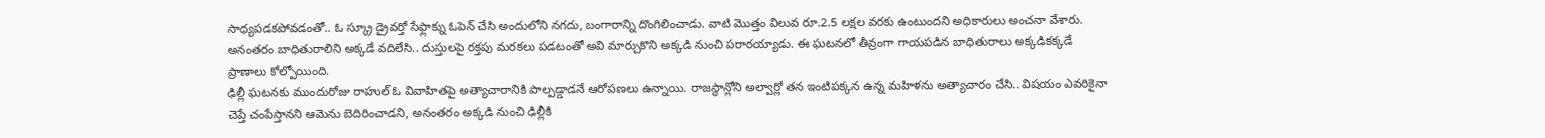సాధ్యపడకపోవడంతో.. ఓ స్క్రూ డ్రైవర్తో సేఫ్లాక్ను ఓపెన్ చేసి అందులోని నగదు, బంగారాన్ని దొంగిలించాడు. వాటి మొత్తం విలువ రూ.2.5 లక్షల వరకు ఉంటుందని అధికారులు అంచనా వేశారు. అనంతరం బాధితురాలిని అక్కడే వదిలేసి.. దుస్తులపై రక్తపు మరకలు పడటంతో అవి మార్చుకొని అక్కడి నుంచి పరారయ్యాడు. ఈ ఘటనలో తీవ్రంగా గాయపడిన బాధితురాలు అక్కడికక్కడే ప్రాణాలు కోల్పోయింది.
ఢిల్లీ ఘటనకు ముందురోజు రాహుల్ ఓ వివాహితపై అత్యాచారానికి పాల్పడ్డాడనే ఆరోపణలు ఉన్నాయి. రాజస్థాన్లోని అల్వార్లో తన ఇంటిపక్కన ఉన్న మహిళను అత్యాచారం చేసి.. విషయం ఎవరికైనా చెప్తే చంపేస్తానని ఆమెను బెదిరించాడని, అనంతరం అక్కడి నుంచి ఢిల్లీకి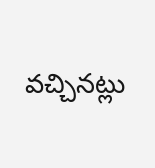వచ్చినట్లు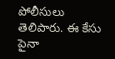పోలీసులు తెలిపారు. ఈ కేసు పైనా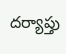దర్యాప్తు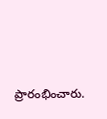ప్రారంభించారు.